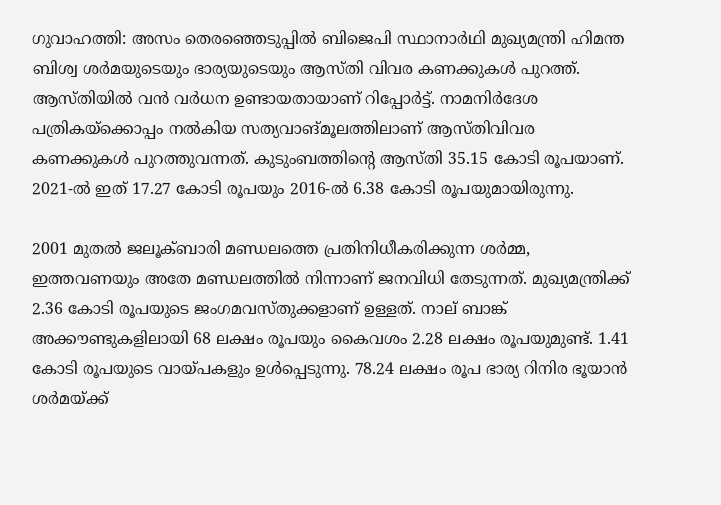ഗുവാഹത്തി: അസം തെരഞ്ഞെടുപ്പില്‍ ബിജെപി സ്ഥാനാര്‍ഥി മുഖ്യമന്ത്രി ഹിമന്ത ബിശ്വ ശര്‍മയുടെയും ഭാര്യയുടെയും ആസ്തി വിവര കണക്കുകള്‍ പുറത്ത്. ആസ്തിയില്‍ വന്‍ വര്‍ധന ഉണ്ടായതായാണ് റിപ്പോര്‍ട്ട്. നാമനിര്‍ദേശ പത്രികയ്ക്കൊപ്പം നല്‍കിയ സത്യവാങ്മൂലത്തിലാണ് ആസ്തിവിവര കണക്കുകള്‍ പുറത്തുവന്നത്. കുടുംബത്തിന്റെ ആസ്തി 35.15 കോടി രൂപയാണ്. 2021-ല്‍ ഇത് 17.27 കോടി രൂപയും 2016-ല്‍ 6.38 കോടി രൂപയുമായിരുന്നു.

2001 മുതല്‍ ജലൂക്ബാരി മണ്ഡലത്തെ പ്രതിനിധീകരിക്കുന്ന ശര്‍മ്മ, ഇത്തവണയും അതേ മണ്ഡലത്തില്‍ നിന്നാണ് ജനവിധി തേടുന്നത്. മുഖ്യമന്ത്രിക്ക് 2.36 കോടി രൂപയുടെ ജംഗമവസ്തുക്കളാണ് ഉള്ളത്. നാല് ബാങ്ക് അക്കൗണ്ടുകളിലായി 68 ലക്ഷം രൂപയും കൈവശം 2.28 ലക്ഷം രൂപയുമുണ്ട്. 1.41 കോടി രൂപയുടെ വായ്പകളും ഉള്‍പ്പെടുന്നു. 78.24 ലക്ഷം രൂപ ഭാര്യ റിനിര ഭൂയാന്‍ ശര്‍മയ്ക്ക്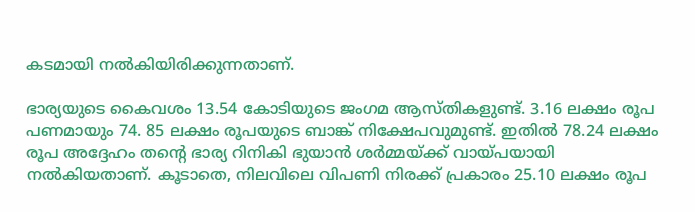കടമായി നല്‍കിയിരിക്കുന്നതാണ്.

ഭാര്യയുടെ കൈവശം 13.54 കോടിയുടെ ജംഗമ ആസ്തികളുണ്ട്. 3.16 ലക്ഷം രൂപ പണമായും 74. 85 ലക്ഷം രൂപയുടെ ബാങ്ക് നിക്ഷേപവുമുണ്ട്. ഇതില്‍ 78.24 ലക്ഷം രൂപ അദ്ദേഹം തന്റെ ഭാര്യ റിനികി ഭുയാന്‍ ശര്‍മ്മയ്ക്ക് വായ്പയായി നല്‍കിയതാണ്. കൂടാതെ, നിലവിലെ വിപണി നിരക്ക് പ്രകാരം 25.10 ലക്ഷം രൂപ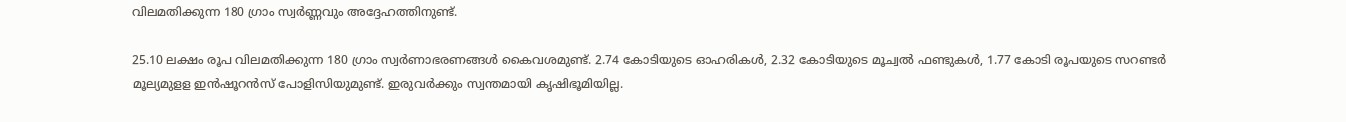വിലമതിക്കുന്ന 180 ഗ്രാം സ്വര്‍ണ്ണവും അദ്ദേഹത്തിനുണ്ട്.

25.10 ലക്ഷം രൂപ വിലമതിക്കുന്ന 180 ഗ്രാം സ്വര്‍ണാഭരണങ്ങള്‍ കൈവശമുണ്ട്. 2.74 കോടിയുടെ ഓഹരികള്‍, 2.32 കോടിയുടെ മൂച്വല്‍ ഫണ്ടുകള്‍, 1.77 കോടി രൂപയുടെ സറണ്ടര്‍ മൂല്യമുളള ഇന്‍ഷൂറന്‍സ് പോളിസിയുമുണ്ട്. ഇരുവര്‍ക്കും സ്വന്തമായി കൃഷിഭൂമിയില്ല.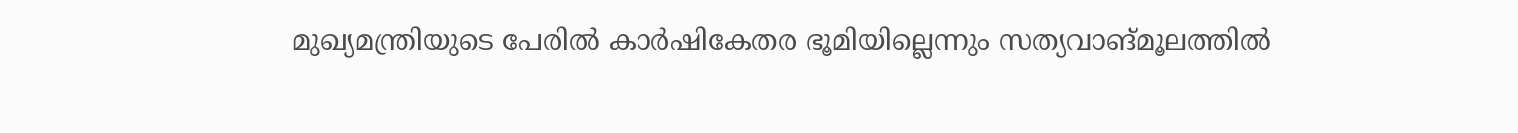മുഖ്യമന്ത്രിയുടെ പേരില്‍ കാര്‍ഷികേതര ഭൂമിയില്ലെന്നും സത്യവാങ്മൂലത്തില്‍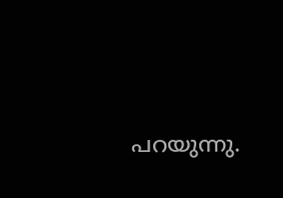പറയുന്നു.